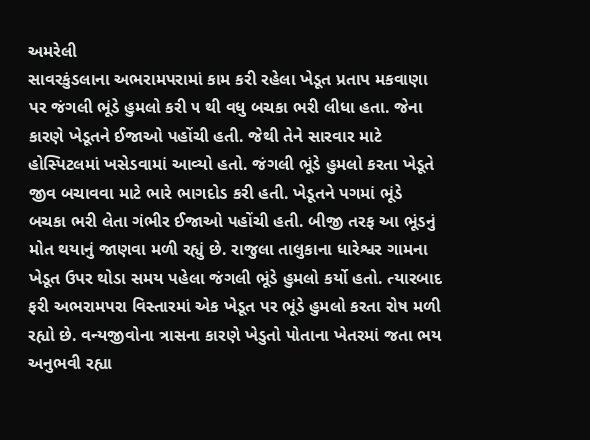અમરેલી
સાવરકુંડલાના અભરામપરામાં કામ કરી રહેલા ખેડૂત પ્રતાપ મકવાણા પર જંગલી ભૂંડે હુમલો કરી ૫ થી વધુ બચકા ભરી લીધા હતા. જેના કારણે ખેડૂતને ઈજાઓ પહોંચી હતી. જેથી તેને સારવાર માટે હોસ્પિટલમાં ખસેડવામાં આવ્યો હતો. જંગલી ભૂંડે હુમલો કરતા ખેડૂતે જીવ બચાવવા માટે ભારે ભાગદોડ કરી હતી. ખેડૂતને પગમાં ભૂંડે બચકા ભરી લેતા ગંભીર ઈજાઓ પહોંચી હતી. બીજી તરફ આ ભૂંડનું મોત થયાનું જાણવા મળી રહ્યું છે. રાજુલા તાલુકાના ધારેશ્વર ગામના ખેડૂત ઉપર થોડા સમય પહેલા જંગલી ભૂંડે હુમલો કર્યો હતો. ત્યારબાદ ફરી અભરામપરા વિસ્તારમાં એક ખેડૂત પર ભૂંડે હુમલો કરતા રોષ મળી રહ્યો છે. વન્યજીવોના ત્રાસના કારણે ખેડુતો પોતાના ખેતરમાં જતા ભય અનુભવી રહ્યા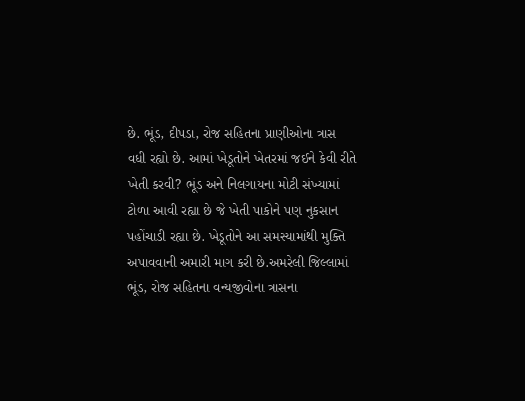છે. ભૂંડ, દીપડા, રોજ સહિતના પ્રાણીઓના ત્રાસ વધી રહ્યો છે. આમાં ખેડૂતોને ખેતરમાં જઈને કેવી રીતે ખેતી કરવી? ભૂંડ અને નિલગાયના મોટી સંખ્યામાં ટોળા આવી રહ્યા છે જે ખેતી પાકોને પણ નુકસાન પહોંચાડી રહ્યા છે. ખેડૂતોને આ સમસ્યામાંથી મુક્તિ અપાવવાની અમારી માગ કરી છે.અમરેલી જિલ્લામાં ભૂંડ, રોજ સહિતના વન્યજીવોના ત્રાસના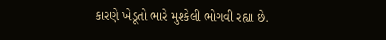કારણે ખેડૂતો ભારે મુશ્કેલી ભોગવી રહ્યા છે.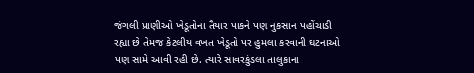જંગલી પ્રાણીઓ ખેડૂતોના તૈયાર પાકને પણ નુકસાન પહોંચાડી રહ્યા છે તેમજ કેટલીય વખત ખેડૂતો પર હુમલા કરવાની ઘટનાઓ પણ સામે આવી રહી છે. ત્યારે સાવરકુંડલા તાલુકાના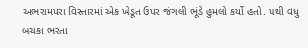અભરામપરા વિસ્તારમાં એક ખેડૂત ઉપર જંગલી ભૂંડે હુમલો કર્યો હતો. ૫થી વધુ બચકા ભરતા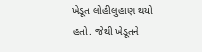ખેડૂત લોહીલુહાણ થયો હતો. જેથી ખેડૂતને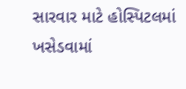સારવાર માટે હોસ્પિટલમાં ખસેડવામાં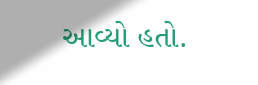આવ્યો હતો.